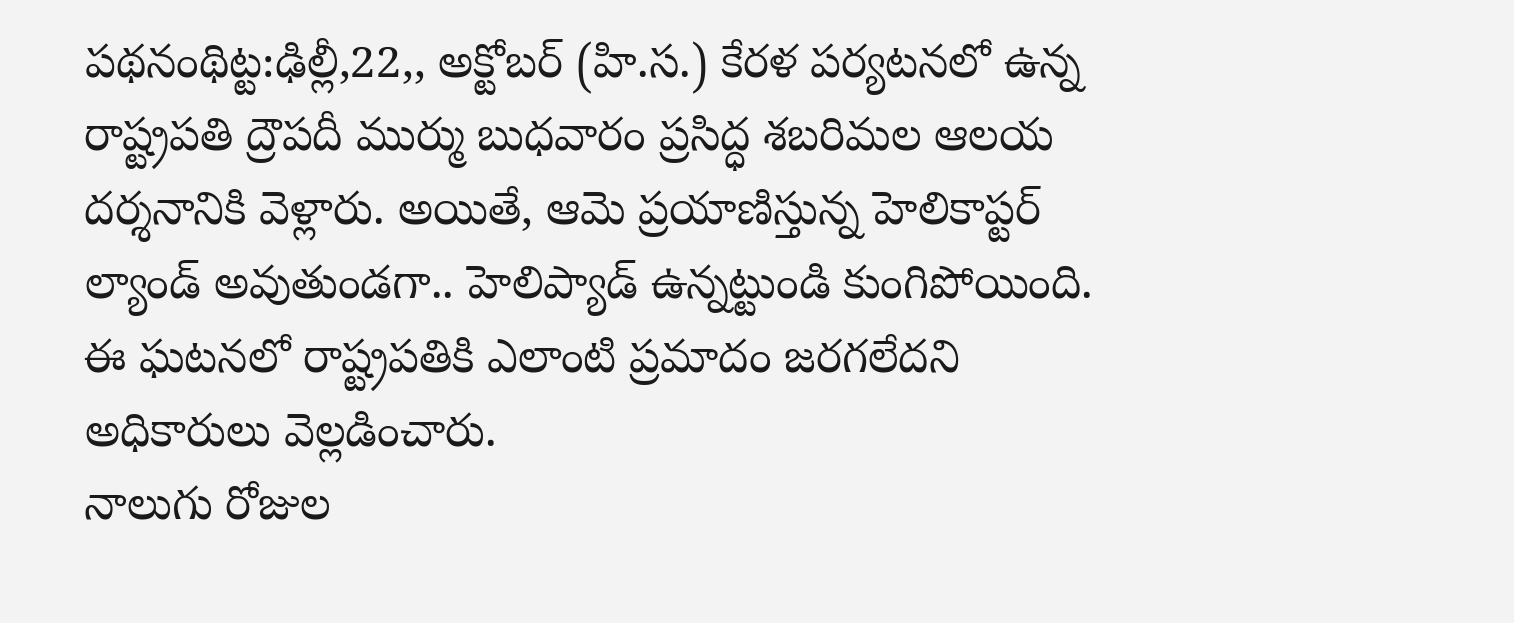పథనంథిట్ట:ఢిల్లీ,22,, అక్టోబర్ (హి.స.) కేరళ పర్యటనలో ఉన్న రాష్ట్రపతి ద్రౌపదీ ముర్ము బుధవారం ప్రసిద్ధ శబరిమల ఆలయ దర్శనానికి వెళ్లారు. అయితే, ఆమె ప్రయాణిస్తున్న హెలికాప్టర్ ల్యాండ్ అవుతుండగా.. హెలిప్యాడ్ ఉన్నట్టుండి కుంగిపోయింది. ఈ ఘటనలో రాష్ట్రపతికి ఎలాంటి ప్రమాదం జరగలేదని అధికారులు వెల్లడించారు.
నాలుగు రోజుల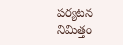పర్యటన నిమిత్తం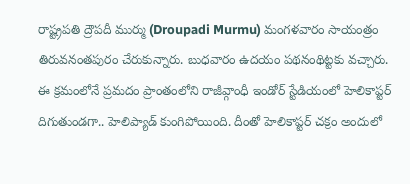రాష్ట్రపతి ద్రౌపదీ ముర్ము (Droupadi Murmu) మంగళవారం సాయంత్రం తిరువనంతపురం చేరుకున్నారు. బుధవారం ఉదయం పథనంథిట్టకు వచ్చారు. ఈ క్రమంలోనే ప్రమదం ప్రాంతంలోని రాజీవ్గాంధీ ఇండోర్ స్టేడియంలో హెలికాప్టర్ దిగుతుండగా.. హెలిప్యాడ్ కుంగిపోయింది. దీంతో హెలికాప్టర్ చక్రం అందులో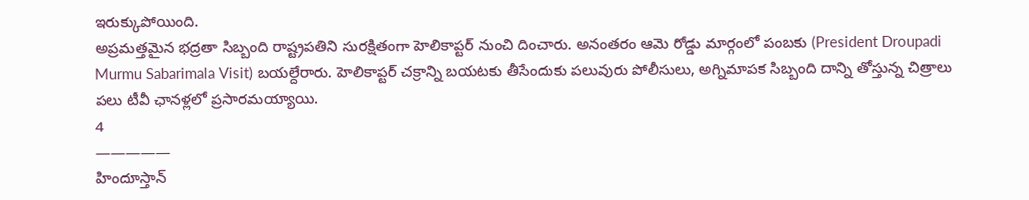ఇరుక్కుపోయింది.
అప్రమత్తమైన భద్రతా సిబ్బంది రాష్ట్రపతిని సురక్షితంగా హెలికాప్టర్ నుంచి దించారు. అనంతరం ఆమె రోడ్డు మార్గంలో పంబకు (President Droupadi Murmu Sabarimala Visit) బయల్దేరారు. హెలికాప్టర్ చక్రాన్ని బయటకు తీసేందుకు పలువురు పోలీసులు, అగ్నిమాపక సిబ్బంది దాన్ని తోస్తున్న చిత్రాలు పలు టీవీ ఛానళ్లలో ప్రసారమయ్యాయి.
4
—————
హిందూస్తాన్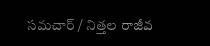సమచార్ / నిత్తల రాజీవ